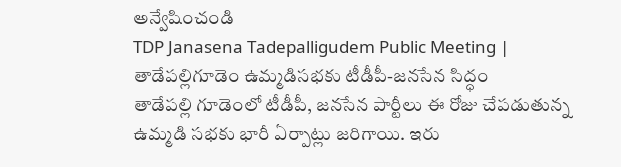అన్వేషించండి
TDP Janasena Tadepalligudem Public Meeting | తాడేపల్లిగూడెం ఉమ్మడిసభకు టీడీపీ-జనసేన సిద్ధం
తాడేపల్లి గూడెంలో టీడీపీ, జనసేన పార్టీలు ఈ రోజు చేపడుతున్న ఉమ్మడి సభకు భారీ ఏర్పాట్లు జరిగాయి. ఇరు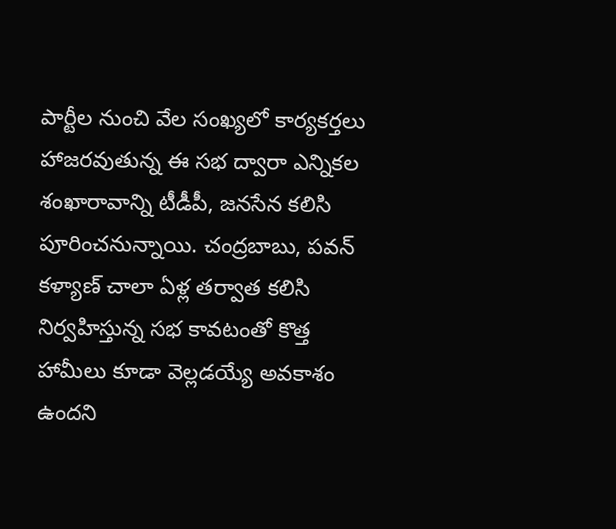పార్టీల నుంచి వేల సంఖ్యలో కార్యకర్తలు హాజరవుతున్న ఈ సభ ద్వారా ఎన్నికల శంఖారావాన్ని టీడీపీ, జనసేన కలిసి పూరించనున్నాయి. చంద్రబాబు, పవన్ కళ్యాణ్ చాలా ఏళ్ల తర్వాత కలిసి నిర్వహిస్తున్న సభ కావటంతో కొత్త హామీలు కూడా వెల్లడయ్యే అవకాశం ఉందని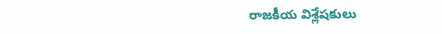రాజకీయ విశ్లేషకులు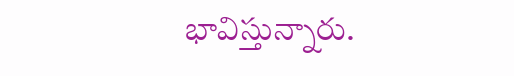భావిస్తున్నారు.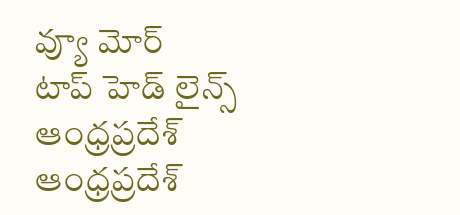వ్యూ మోర్
టాప్ హెడ్ లైన్స్
ఆంధ్రప్రదేశ్
ఆంధ్రప్రదేశ్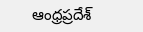ఆంధ్రప్రదేశ్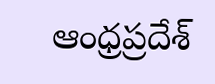ఆంధ్రప్రదేశ్